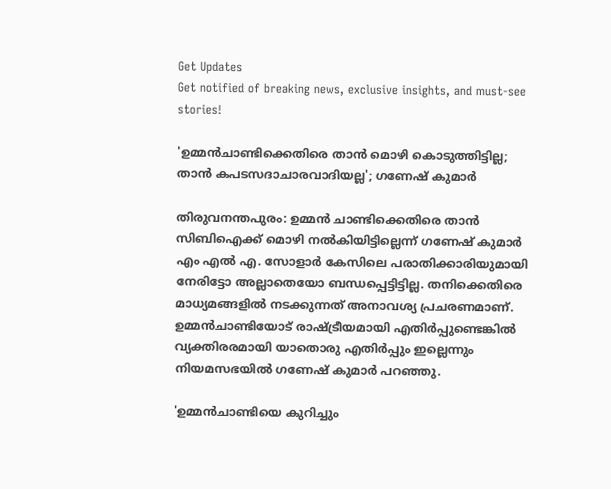Get Updates
Get notified of breaking news, exclusive insights, and must-see stories!

'ഉമ്മൻചാണ്ടിക്കെതിരെ താൻ മൊഴി കൊടുത്തിട്ടില്ല; താൻ കപടസദാചാരവാദിയല്ല'; ഗണേഷ് കുമാർ

തിരുവനന്തപുരം: ഉമ്മൻ ചാണ്ടിക്കെതിരെ താൻ സിബിഐക്ക് മൊഴി നൽകിയിട്ടില്ലെന്ന് ഗണേഷ് കുമാർ എം എൽ എ. സോളാർ കേസിലെ പരാതിക്കാരിയുമായി നേരിട്ടോ അല്ലാതെയോ ബന്ധപ്പെട്ടിട്ടില്ല. തനിക്കെതിരെ മാധ്യമങ്ങളിൽ നടക്കുന്നത് അനാവശ്യ പ്രചരണമാണ്. ഉമ്മൻചാണ്ടിയോട് രാഷ്ട്രീയമായി എതിർപ്പുണ്ടെങ്കിൽ വ്യക്തിരരമായി യാതൊരു എതിർപ്പും ഇല്ലെന്നും നിയമസഭയിൽ ഗണേഷ് കുമാർ പറഞ്ഞു.

'ഉമ്മൻചാണ്ടിയെ കുറിച്ചും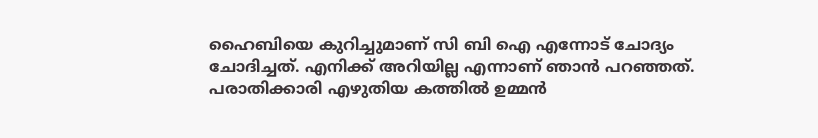ഹൈബിയെ കുറിച്ചുമാണ് സി ബി ഐ എന്നോട് ചോദ്യം ചോദിച്ചത്. എനിക്ക് അറിയില്ല എന്നാണ് ഞാൻ പറഞ്ഞത്. പരാതിക്കാരി എഴുതിയ കത്തില്‍ ഉമ്മന്‍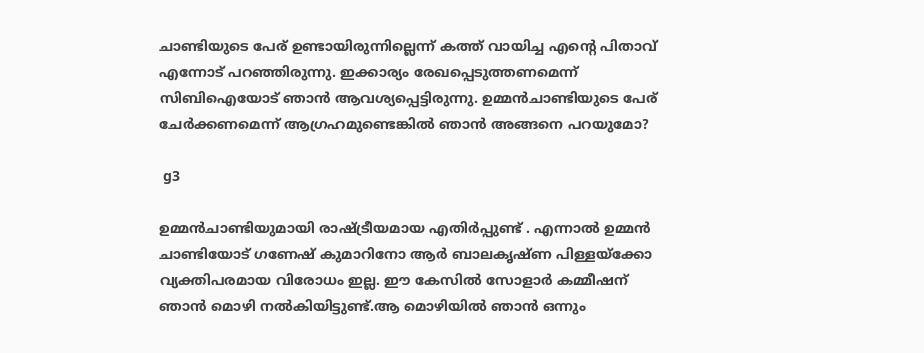ചാണ്ടിയുടെ പേര് ഉണ്ടായിരുന്നില്ലെന്ന് കത്ത് വായിച്ച എന്റെ പിതാവ് എന്നോട് പറഞ്ഞിരുന്നു. ഇക്കാര്യം രേഖപ്പെടുത്തണമെന്ന് സിബിഐയോട് ഞാന്‍ ആവശ്യപ്പെട്ടിരുന്നു. ഉമ്മന്‍ചാണ്ടിയുടെ പേര് ചേര്‍ക്കണമെന്ന് ആഗ്രഹമുണ്ടെങ്കില്‍ ഞാന്‍ അങ്ങനെ പറയുമോ?

 g3

ഉമ്മന്‍ചാണ്ടിയുമായി രാഷ്ട്രീയമായ എതിര്‍പ്പുണ്ട് . എന്നാൽ ഉമ്മന്‍ ചാണ്ടിയോട് ഗണേഷ് കുമാറിനോ ആർ ബാലകൃഷ്ണ പിള്ളയ്ക്കോ വ്യക്തിപരമായ വിരോധം ഇല്ല. ഈ കേസിൽ സോളാർ കമ്മീഷന് ഞാൻ മൊഴി നൽകിയിട്ടുണ്ട്.ആ മൊഴിയിൽ ഞാൻ ഒന്നും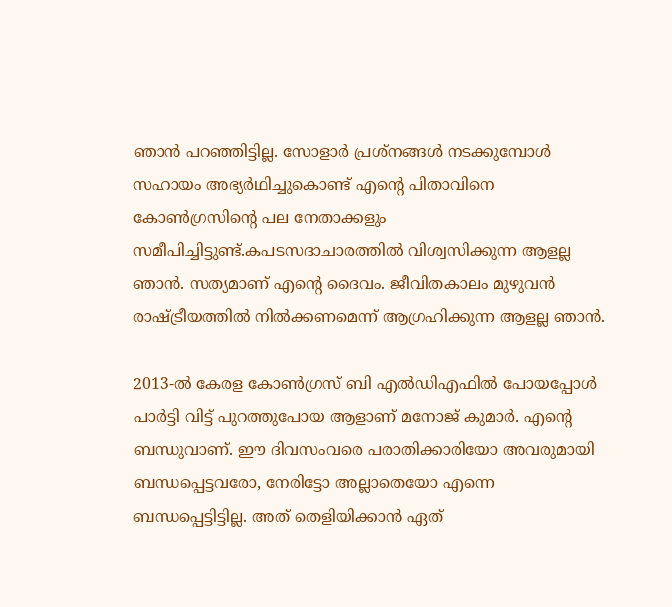ഞാൻ പറഞ്ഞിട്ടില്ല. സോളാര്‍ പ്രശ്‌നങ്ങള്‍ നടക്കുമ്പോള്‍ സഹായം അഭ്യര്‍ഥിച്ചുകൊണ്ട് എന്റെ പിതാവിനെ കോണ്‍ഗ്രസിന്റെ പല നേതാക്കളും സമീപിച്ചിട്ടുണ്ട്.കപടസദാചാരത്തിൽ വിശ്വസിക്കുന്ന ആളല്ല ഞാൻ. സത്യമാണ് എന്റെ ദൈവം. ജീവിതകാലം മുഴുവൻ രാഷ്ട്രീയത്തിൽ നിൽക്കണമെന്ന് ആഗ്രഹിക്കുന്ന ആളല്ല ഞാൻ.

2013-ല്‍ കേരള കോണ്‍ഗ്രസ് ബി എല്‍ഡിഎഫില്‍ പോയപ്പോള്‍ പാര്‍ട്ടി വിട്ട് പുറത്തുപോയ ആളാണ് മനോജ് കുമാര്‍. എന്റെ ബന്ധുവാണ്. ഈ ദിവസംവരെ പരാതിക്കാരിയോ അവരുമായി ബന്ധപ്പെട്ടവരോ, നേരിട്ടോ അല്ലാതെയോ എന്നെ ബന്ധപ്പെട്ടിട്ടില്ല. അത് തെളിയിക്കാന്‍ ഏത്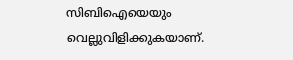സിബിഐയെയും വെല്ലുവിളിക്കുകയാണ്.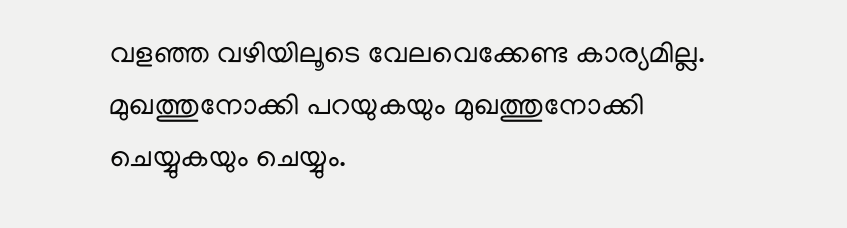വളഞ്ഞ വഴിയിലൂടെ വേലവെക്കേണ്ട കാര്യമില്ല. മുഖത്തുനോക്കി പറയുകയും മുഖത്തുനോക്കി ചെയ്യുകയും ചെയ്യും.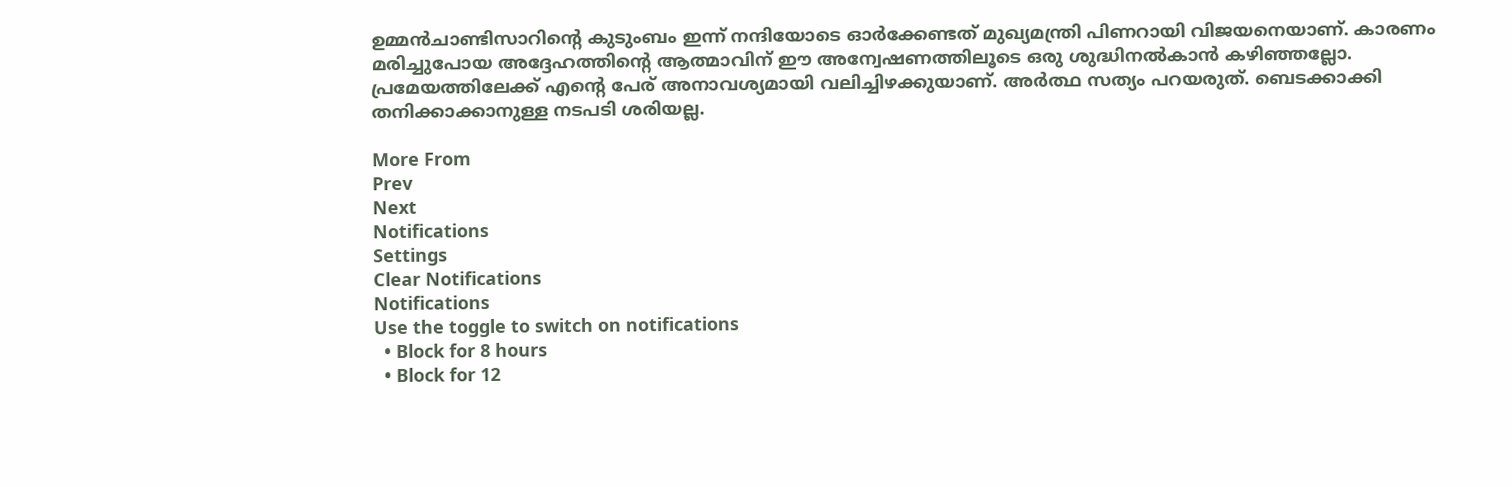ഉമ്മന്‍ചാണ്ടിസാറിന്റെ കുടുംബം ഇന്ന് നന്ദിയോടെ ഓര്‍ക്കേണ്ടത് മുഖ്യമന്ത്രി പിണറായി വിജയനെയാണ്. കാരണം മരിച്ചുപോയ അദ്ദേഹത്തിന്റെ ആത്മാവിന് ഈ അന്വേഷണത്തിലൂടെ ഒരു ശുദ്ധിനല്‍കാന്‍ കഴിഞ്ഞല്ലോ. പ്രമേയത്തിലേക്ക് എന്റെ പേര് അനാവശ്യമായി വലിച്ചിഴക്കുയാണ്. അർത്ഥ സത്യം പറയരുത്. ബെടക്കാക്കി തനിക്കാക്കാനുള്ള നടപടി ശരിയല്ല.

More From
Prev
Next
Notifications
Settings
Clear Notifications
Notifications
Use the toggle to switch on notifications
  • Block for 8 hours
  • Block for 12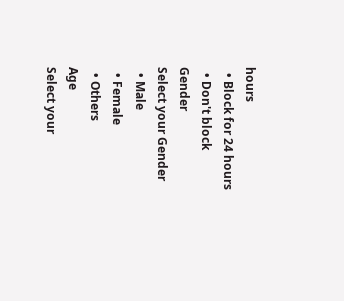hours
  • Block for 24 hours
  • Don't block
Gender
Select your Gender
  • Male
  • Female
  • Others
Age
Select your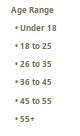Age Range
  • Under 18
  • 18 to 25
  • 26 to 35
  • 36 to 45
  • 45 to 55
  • 55+